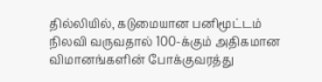தில்லியில், கடுமையான பனிமூட்டம் நிலவி வருவதால் 100-க்கும் அதிகமான விமானங்களின் போக்குவரத்து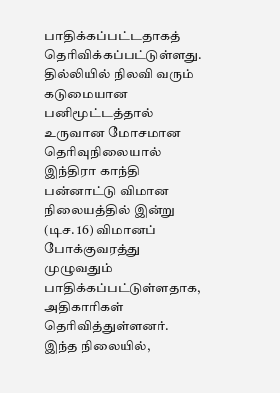பாதிக்கப்பட்டதாகத் தெரிவிக்கப்பட்டுள்ளது.
தில்லியில் நிலவி வரும் கடுமையான பனிமூட்டத்தால் உருவான மோசமான தெரிவுநிலையால் இந்திரா காந்தி பன்னாட்டு விமான நிலையத்தில் இன்று (டிச. 16) விமானப் போக்குவரத்து முழுவதும் பாதிக்கப்பட்டுள்ளதாக, அதிகாரிகள் தெரிவித்துள்ளனர்.
இந்த நிலையில்,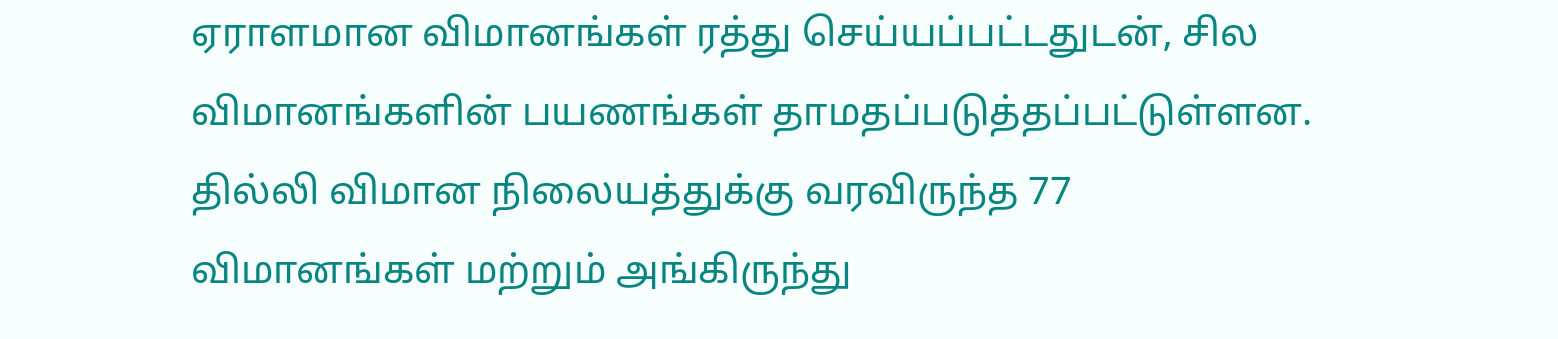ஏராளமான விமானங்கள் ரத்து செய்யப்பட்டதுடன், சில விமானங்களின் பயணங்கள் தாமதப்படுத்தப்பட்டுள்ளன.
தில்லி விமான நிலையத்துக்கு வரவிருந்த 77 விமானங்கள் மற்றும் அங்கிருந்து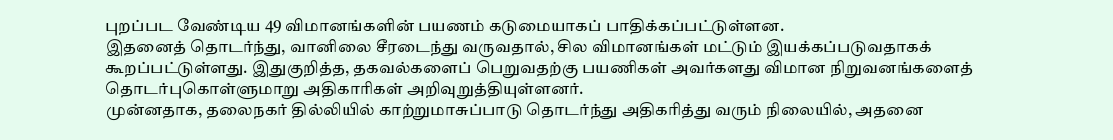புறப்பட வேண்டிய 49 விமானங்களின் பயணம் கடுமையாகப் பாதிக்கப்பட்டுள்ளன.
இதனைத் தொடர்ந்து, வானிலை சீரடைந்து வருவதால், சில விமானங்கள் மட்டும் இயக்கப்படுவதாகக் கூறப்பட்டுள்ளது. இதுகுறித்த, தகவல்களைப் பெறுவதற்கு பயணிகள் அவர்களது விமான நிறுவனங்களைத் தொடர்புகொள்ளுமாறு அதிகாரிகள் அறிவுறுத்தியுள்ளனர்.
முன்னதாக, தலைநகர் தில்லியில் காற்றுமாசுப்பாடு தொடர்ந்து அதிகரித்து வரும் நிலையில், அதனை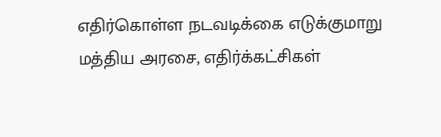எதிர்கொள்ள நடவடிக்கை எடுக்குமாறு மத்திய அரசை, எதிர்க்கட்சிகள்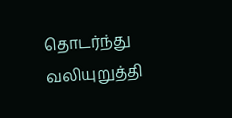தொடர்ந்து வலியுறுத்தி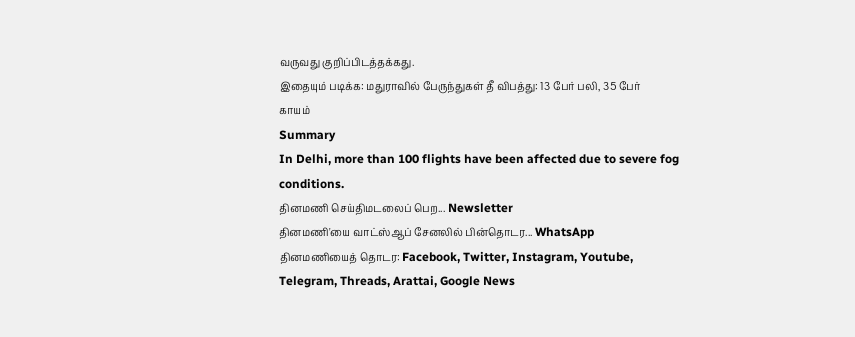வருவது குறிப்பிடத்தக்கது.
இதையும் படிக்க: மதுராவில் பேருந்துகள் தீ விபத்து: 13 பேர் பலி, 35 பேர் காயம்
Summary
In Delhi, more than 100 flights have been affected due to severe fog conditions.
தினமணி செய்திமடலைப் பெற... Newsletter
தினமணி'யை வாட்ஸ்ஆப் சேனலில் பின்தொடர... WhatsApp
தினமணியைத் தொடர: Facebook, Twitter, Instagram, Youtube, Telegram, Threads, Arattai, Google News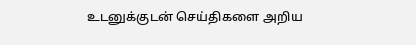உடனுக்குடன் செய்திகளை அறிய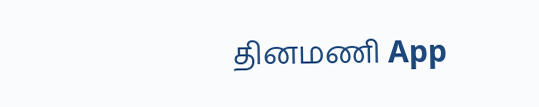தினமணி App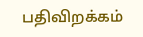பதிவிறக்கம்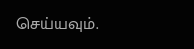செய்யவும்.